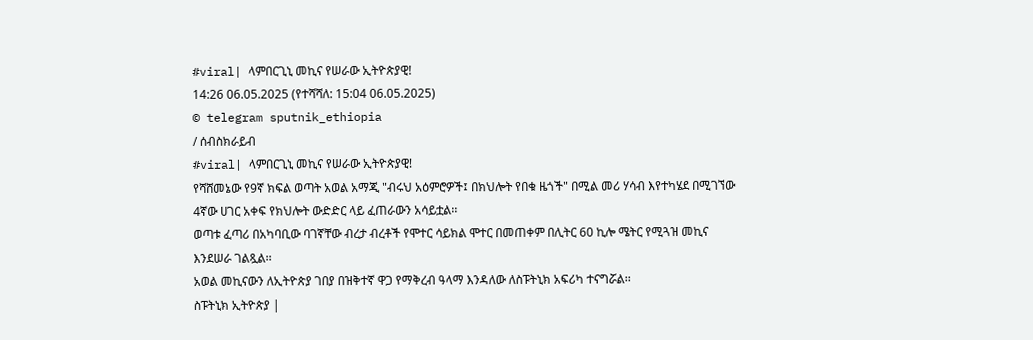#viral| ላምበርጊኒ መኪና የሠራው ኢትዮጵያዊ!
14:26 06.05.2025 (የተሻሻለ: 15:04 06.05.2025)
© telegram sputnik_ethiopia
/ ሰብስክራይብ
#viral| ላምበርጊኒ መኪና የሠራው ኢትዮጵያዊ!
የሻሸመኔው የ9ኛ ክፍል ወጣት አወል አማጂ "ብሩህ አዕምሮዎች፤ በክህሎት የበቁ ዜጎች" በሚል መሪ ሃሳብ እየተካሄደ በሚገኘው 4ኛው ሀገር አቀፍ የክህሎት ውድድር ላይ ፈጠራውን አሳይቷል፡፡
ወጣቱ ፈጣሪ በአካባቢው ባገኛቸው ብረታ ብረቶች የሞተር ሳይክል ሞተር በመጠቀም በሊትር 60 ኪሎ ሜትር የሚጓዝ መኪና እንደሠራ ገልጿል፡፡
አወል መኪናውን ለኢትዮጵያ ገበያ በዝቅተኛ ዋጋ የማቅረብ ዓላማ እንዳለው ለስፑትኒክ አፍሪካ ተናግሯል፡፡
ስፑትኒክ ኢትዮጵያ |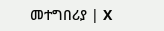መተግበሪያ | X